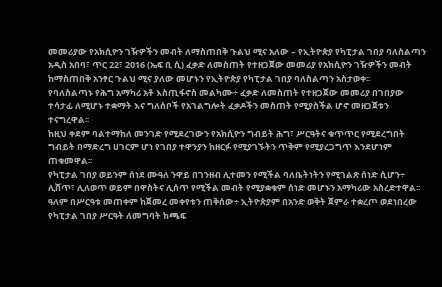መመሪያው የአክሲዮን ገዥዎችን መብት ለማስጠበቅ ጉልህ ሚና አለው – የኢትዮጵያ የካፒታል ገበያ ባለስልጣን
አዲስ አበባ፣ ጥር 22፣ 2016 (ኤፍ ቢ ሲ) ፈቃድ ለመስጠት የተዘጋጀው መመሪያ የአክሲዮን ገዥዎችን መብት ከማስጠበቅ አንፃር ጉልህ ሚና ያለው መሆኑን የኢትዮጵያ የካፒታል ገበያ ባለስልጣን አስታወቀ፡፡
የባለስልጣኑ የሕግ አማካሪ አቶ እስጢፋኖስ መልካሙ÷ ፈቃድ ለመስጠት የተዘጋጀው መመሪያ በገበያው ተሳታፊ ለሚሆኑ ተቋማት እና ግለሰቦች የአገልግሎት ፈቃዶችን መስጠት የሚያስችል ሆኖ መዘጋጀቱን ተናግረዋል፡፡
ከዚህ ቀደም ባልተማከለ መንገድ የሚደረገውን የአክሲዮን ግብይት ሕግ፣ ሥርዓትና ቁጥጥር የሚደረግበት ግብይት በማድረግ ሀገርም ሆነ የገበያ ተዋንያን ከዘርፉ የሚያገኙትን ጥቅም የሚያረጋግጥ እንደሆነም ጠቁመዋል፡፡
የካፒታል ገበያ ወይንም ሰነደ ሙዓለ ንዋይ በገንዘብ ሊተመን የሚችል ባለቤትነትን የሚገልጽ ሰነድ ሲሆን÷ ሊሸጥ፣ ሊለወጥ ወይም በዋስትና ሊሰጥ የሚችል መብት የሚያቋቁም ሰነድ መሆኑን አማካሪው አስረድተዋል፡፡
ዓለም በሥርዓቱ መጠቀም ከጀመረ መቀየቱን ጠቅሰው÷ ኢትዮጵያም በአንድ ወቅት ጀምራ ተቋረጦ ወደነበረው የካፒታል ገበያ ሥርዓት ለመግባት ከጫፍ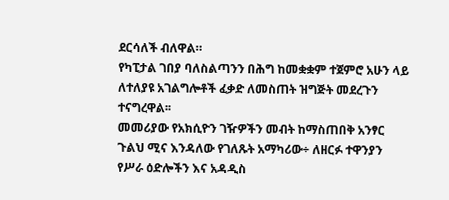ደርሳለች ብለዋል።
የካፒታል ገበያ ባለስልጣንን በሕግ ከመቋቋም ተጀምሮ አሁን ላይ ለተለያዩ አገልግሎቶች ፈቃድ ለመስጠት ዝግጅት መደረጉን ተናግረዋል፡፡
መመሪያው የአክሲዮን ገዥዎችን መብት ከማስጠበቅ አንፃር ጉልህ ሚና እንዳለው የገለጹት አማካሪው÷ ለዘርፉ ተዋንያን የሥራ ዕድሎችን እና አዳዲስ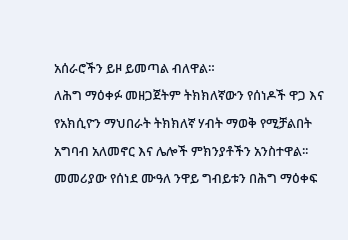አሰራሮችን ይዞ ይመጣል ብለዋል።
ለሕግ ማዕቀፉ መዘጋጀትም ትክክለኛውን የሰነዶች ዋጋ እና የአክሲዮን ማህበራት ትክክለኛ ሃብት ማወቅ የሚቻልበት አግባብ አለመኖር እና ሌሎች ምክንያቶችን አንስተዋል፡፡
መመሪያው የሰነደ ሙዓለ ንዋይ ግብይቱን በሕግ ማዕቀፍ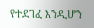የተደገፈ እንዲሆን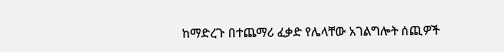ከማድረጉ በተጨማሪ ፈቃድ የሌላቸው አገልግሎት ሰጪዎች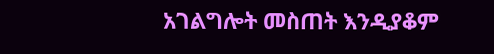አገልግሎት መስጠት እንዲያቆም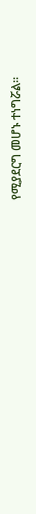የሚያደርግ መሆኑ ተነግሯል።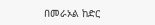በመራኦል ከድር